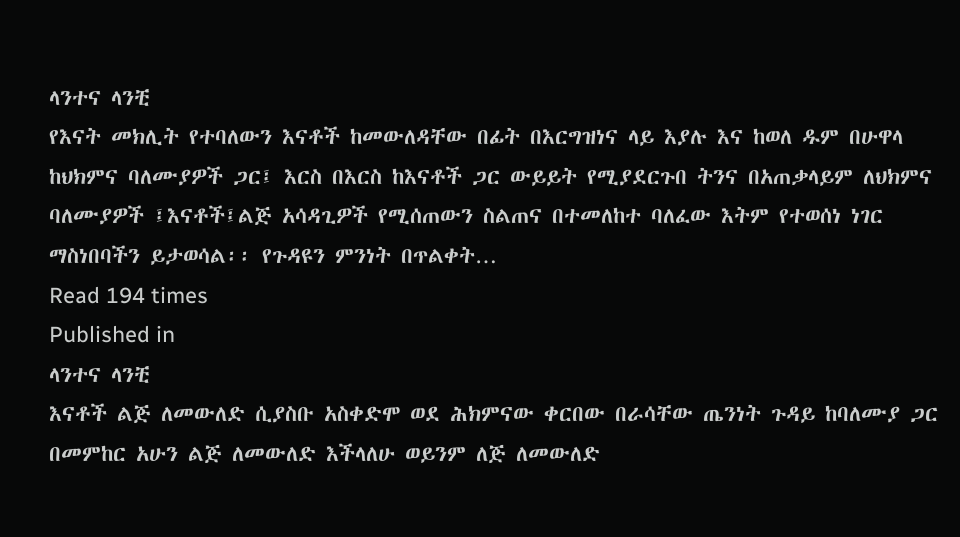ላንተና ላንቺ
የእናት መክሊት የተባለውን እናቶች ከመውለዳቸው በፊት በእርግዝነና ላይ እያሉ እና ከወለ ዱም በሁዋላ ከህክምና ባለሙያዎች ጋር፤ እርስ በእርስ ከእናቶች ጋር ውይይት የሚያደርጉበ ትንና በአጠቃላይም ለህክምና ባለሙያዎች ፤እናቶች፤ልጅ አሳዳጊዎች የሚሰጠውን ስልጠና በተመለከተ ባለፈው እትም የተወሰነ ነገር ማስነበባችን ይታወሳል፡፡ የጉዳዩን ምንነት በጥልቀት…
Read 194 times
Published in
ላንተና ላንቺ
እናቶች ልጅ ለመውለድ ሲያስቡ አስቀድሞ ወደ ሕክምናው ቀርበው በራሳቸው ጤንነት ጉዳይ ከባለሙያ ጋር በመምከር አሁን ልጅ ለመውለድ እችላለሁ ወይንም ለጅ ለመውለድ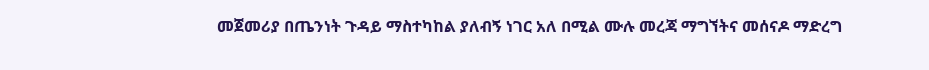መጀመሪያ በጤንነት ጉዳይ ማስተካከል ያለብኝ ነገር አለ በሚል ሙሉ መረጃ ማግኘትና መሰናዶ ማድረግ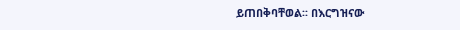ይጠበቅባቸወል፡፡ በእርግዝናው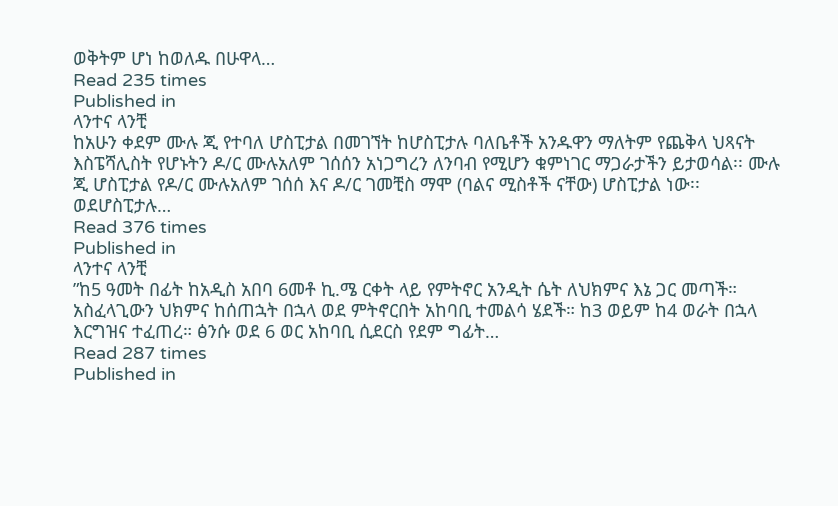ወቅትም ሆነ ከወለዱ በሁዋላ…
Read 235 times
Published in
ላንተና ላንቺ
ከአሁን ቀደም ሙሉ ጂ የተባለ ሆስፒታል በመገኘት ከሆስፒታሉ ባለቤቶች አንዱዋን ማለትም የጨቅላ ህጻናት እስፔሻሊስት የሆኑትን ዶ/ር ሙሉአለም ገሰሰን አነጋግረን ለንባብ የሚሆን ቁምነገር ማጋራታችን ይታወሳል፡፡ ሙሉ ጂ ሆስፒታል የዶ/ር ሙሉአለም ገሰሰ እና ዶ/ር ገመቺስ ማሞ (ባልና ሚስቶች ናቸው) ሆስፒታል ነው፡፡ ወደሆስፒታሉ…
Read 376 times
Published in
ላንተና ላንቺ
”ከ5 ዓመት በፊት ከአዲስ አበባ 6መቶ ኪ.ሜ ርቀት ላይ የምትኖር አንዲት ሴት ለህክምና እኔ ጋር መጣች። አስፈላጊውን ህክምና ከሰጠኋት በኋላ ወደ ምትኖርበት አከባቢ ተመልሳ ሄደች። ከ3 ወይም ከ4 ወራት በኋላ እርግዝና ተፈጠረ። ፅንሱ ወደ 6 ወር አከባቢ ሲደርስ የደም ግፊት…
Read 287 times
Published in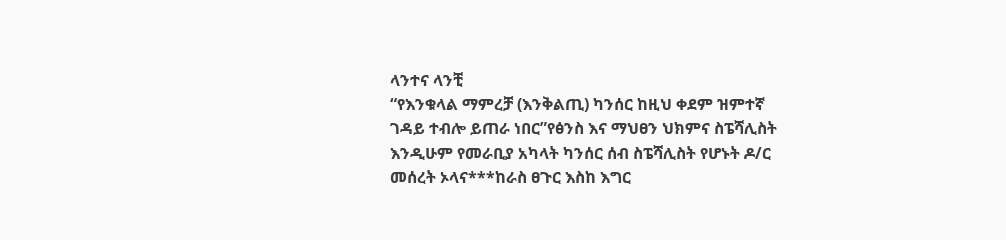ላንተና ላንቺ
“የእንቁላል ማምረቻ (እንቅልጢ) ካንሰር ከዚህ ቀደም ዝምተኛ ገዳይ ተብሎ ይጠራ ነበር”የፅንስ እና ማህፀን ህክምና ስፔሻሊስት እንዲሁም የመራቢያ አካላት ካንሰር ሰብ ስፔሻሊስት የሆኑት ዶ/ር መሰረት ኦላና***ከራስ ፀጉር እስከ እግር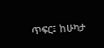ጥፍር፤ ከሁካታ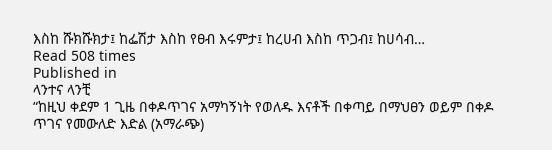እስከ ሹክሹክታ፤ ከፌሽታ እስከ የፀብ እሩምታ፤ ከረሀብ እስከ ጥጋብ፤ ከሀሳብ…
Read 508 times
Published in
ላንተና ላንቺ
“ከዚህ ቀደም 1 ጊዜ በቀዶጥገና አማካኝነት የወለዱ እናቶች በቀጣይ በማህፀን ወይም በቀዶ ጥገና የመውለድ እድል (አማራጭ)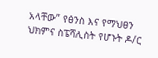አላቸው” የፅንስ እና የማህፀን ህክምና ስፔሻሊስት የሆኑት ዶ/ር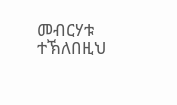መብርሃቱ ተኽለበዚህ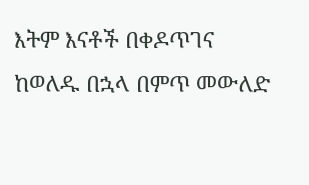እትም እናቶች በቀዶጥገና ከወለዱ በኋላ በምጥ መውለድ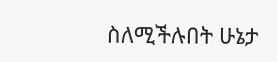ስለሚችሉበት ሁኔታ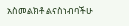አስመልክቶ ልናስነብባችሁ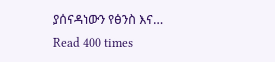ያሰናዳነውን የፅንስ እና…
Read 400 times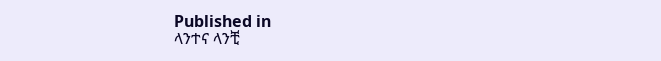Published in
ላንተና ላንቺ